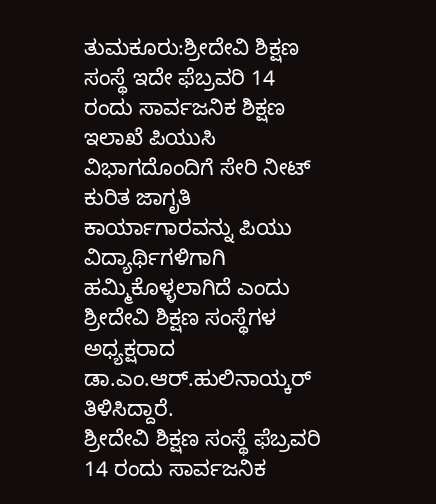ತುಮಕೂರು:ಶ್ರೀದೇವಿ ಶಿಕ್ಷಣ ಸಂಸ್ಥೆ ಇದೇ ಫೆಬ್ರವರಿ 14 ರಂದು ಸಾರ್ವಜನಿಕ ಶಿಕ್ಷಣ ಇಲಾಖೆ ಪಿಯುಸಿ ವಿಭಾಗದೊಂದಿಗೆ ಸೇರಿ ನೀಟ್ ಕುರಿತ ಜಾಗೃತಿ ಕಾರ್ಯಾಗಾರವನ್ನು ಪಿಯು ವಿದ್ಯಾರ್ಥಿಗಳಿಗಾಗಿ ಹಮ್ಮಿಕೊಳ್ಳಲಾಗಿದೆ ಎಂದು ಶ್ರೀದೇವಿ ಶಿಕ್ಷಣ ಸಂಸ್ಥೆಗಳ ಅಧ್ಯಕ್ಷರಾದ ಡಾ.ಎಂ.ಆರ್.ಹುಲಿನಾಯ್ಕರ್ ತಿಳಿಸಿದ್ದಾರೆ.
ಶ್ರೀದೇವಿ ಶಿಕ್ಷಣ ಸಂಸ್ಥೆ ಫೆಬ್ರವರಿ 14 ರಂದು ಸಾರ್ವಜನಿಕ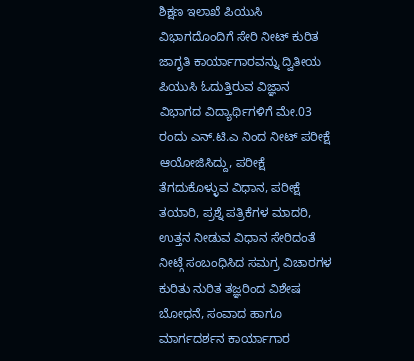ಶಿಕ್ಷಣ ಇಲಾಖೆ ಪಿಯುಸಿ ವಿಭಾಗದೊಂದಿಗೆ ಸೇರಿ ನೀಟ್ ಕುರಿತ ಜಾಗೃತಿ ಕಾರ್ಯಾಗಾರವನ್ನು ದ್ವಿತೀಯ ಪಿಯುಸಿ ಓದುತ್ತಿರುವ ವಿಜ್ಞಾನ ವಿಭಾಗದ ವಿದ್ಯಾರ್ಥಿಗಳಿಗೆ ಮೇ.03 ರಂದು ಎನ್.ಟಿ.ಎ ನಿಂದ ನೀಟ್ ಪರೀಕ್ಷೆ ಆಯೋಜಿಸಿದ್ದು, ಪರೀಕ್ಷೆ ತೆಗದುಕೊಳ್ಳುವ ವಿಧಾನ, ಪರೀಕ್ಷೆ ತಯಾರಿ, ಪ್ರಶ್ನೆ ಪತ್ರಿಕೆಗಳ ಮಾದರಿ, ಉತ್ತನ ನೀಡುವ ವಿಧಾನ ಸೇರಿದಂತೆ ನೀಟ್ಗೆ ಸಂಬಂಧಿಸಿದ ಸಮಗ್ರ ವಿಚಾರಗಳ ಕುರಿತು ನುರಿತ ತಜ್ಞರಿಂದ ವಿಶೇಷ ಬೋಧನೆ, ಸಂವಾದ ಹಾಗೂ ಮಾರ್ಗದರ್ಶನ ಕಾರ್ಯಾಗಾರ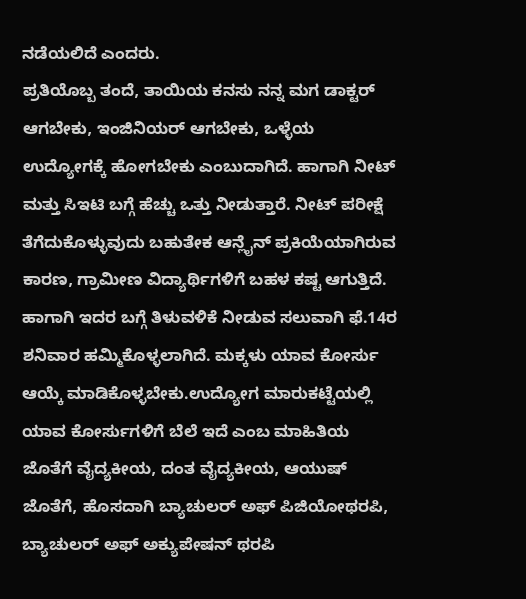ನಡೆಯಲಿದೆ ಎಂದರು.
ಪ್ರತಿಯೊಬ್ಬ ತಂದೆ, ತಾಯಿಯ ಕನಸು ನನ್ನ ಮಗ ಡಾಕ್ಟರ್ ಆಗಬೇಕು, ಇಂಜಿನಿಯರ್ ಆಗಬೇಕು, ಒಳ್ಳೆಯ ಉದ್ಯೋಗಕ್ಕೆ ಹೋಗಬೇಕು ಎಂಬುದಾಗಿದೆ. ಹಾಗಾಗಿ ನೀಟ್ ಮತ್ತು ಸಿಇಟಿ ಬಗ್ಗೆ ಹೆಚ್ಚು ಒತ್ತು ನೀಡುತ್ತಾರೆ. ನೀಟ್ ಪರೀಕ್ಷೆ ತೆಗೆದುಕೊಳ್ಳುವುದು ಬಹುತೇಕ ಆನ್ಲೈನ್ ಪ್ರಕಿಯೆಯಾಗಿರುವ ಕಾರಣ, ಗ್ರಾಮೀಣ ವಿದ್ಯಾರ್ಥಿಗಳಿಗೆ ಬಹಳ ಕಷ್ಟ ಆಗುತ್ತಿದೆ. ಹಾಗಾಗಿ ಇದರ ಬಗ್ಗೆ ತಿಳುವಳಿಕೆ ನೀಡುವ ಸಲುವಾಗಿ ಫೆ.14ರ ಶನಿವಾರ ಹಮ್ಮಿಕೊಳ್ಳಲಾಗಿದೆ. ಮಕ್ಕಳು ಯಾವ ಕೋರ್ಸು ಆಯ್ಕೆ ಮಾಡಿಕೊಳ್ಳಬೇಕು.ಉದ್ಯೋಗ ಮಾರುಕಟ್ಟೆಯಲ್ಲಿ ಯಾವ ಕೋರ್ಸುಗಳಿಗೆ ಬೆಲೆ ಇದೆ ಎಂಬ ಮಾಹಿತಿಯ ಜೊತೆಗೆ ವೈದ್ಯಕೀಯ, ದಂತ ವೈದ್ಯಕೀಯ, ಆಯುಷ್ ಜೊತೆಗೆ, ಹೊಸದಾಗಿ ಬ್ಯಾಚುಲರ್ ಅಫ್ ಪಿಜಿಯೋಥರಪಿ, ಬ್ಯಾಚುಲರ್ ಅಫ್ ಅಕ್ಯುಪೇಷನ್ ಥರಪಿ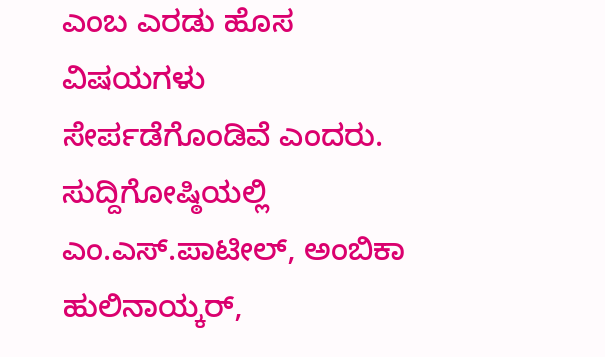ಎಂಬ ಎರಡು ಹೊಸ ವಿಷಯಗಳು ಸೇರ್ಪಡೆಗೊಂಡಿವೆ ಎಂದರು.
ಸುದ್ದಿಗೋಷ್ಠಿಯಲ್ಲಿ ಎಂ.ಎಸ್.ಪಾಟೀಲ್, ಅಂಬಿಕಾ ಹುಲಿನಾಯ್ಕರ್,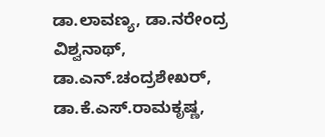ಡಾ.ಲಾವಣ್ಯ, ಡಾ.ನರೇಂದ್ರ ವಿಶ್ವನಾಥ್, ಡಾ.ಎನ್.ಚಂದ್ರಶೇಖರ್, ಡಾ.ಕೆ.ಎಸ್.ರಾಮಕೃಷ್ಣ,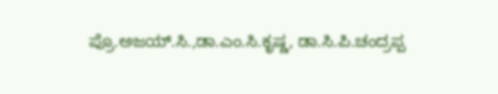ಪ್ರೊ.ಅಜಯ್.ಸಿ.,ಡಾ.ಎಂ.ಸಿ.ಕೃಷ್ಣ, ಡಾ.ಸಿ.ಪಿ.ಚಂದ್ರಪ್ಪ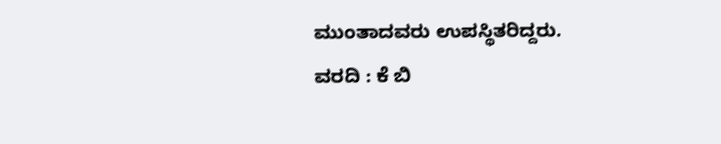ಮುಂತಾದವರು ಉಪಸ್ಥಿತರಿದ್ದರು.
ವರದಿ : ಕೆ ಬಿ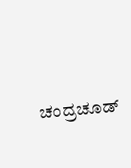ಚಂದ್ರಚೂಡ್